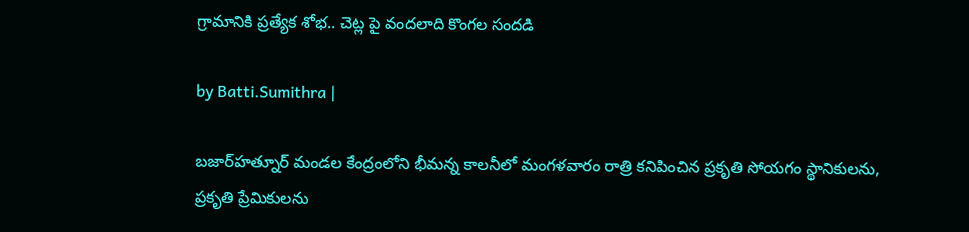గ్రామానికి ప్రత్యేక శోభ.. చెట్ల పై వందలాది కొంగల సందడి

by Batti.Sumithra |

బజార్‌హత్నూర్ మండల కేంద్రంలోని భీమన్న కాలనీలో మంగళవారం రాత్రి కనిపించిన ప్రకృతి సోయగం స్థానికులను, ప్రకృతి ప్రేమికులను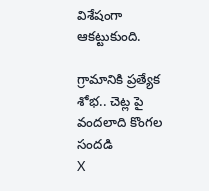విశేషంగా ఆకట్టుకుంది.

గ్రామానికి ప్రత్యేక శోభ.. చెట్ల పై వందలాది కొంగల సందడి
X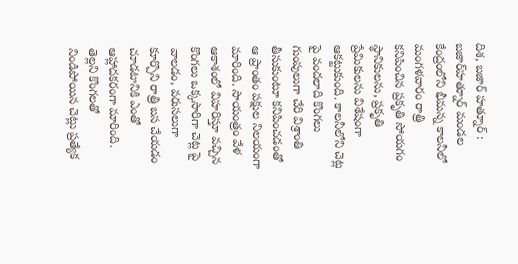దిశ, బజార్ హత్నూర్ : బజార్‌హత్నూర్ మండల కేంద్రంలోని భీమన్న కాలనీలో మంగళవారం రాత్రి కనిపించిన ప్రకృతి సోయగం స్థానికులను, ప్రకృతి ప్రేమికులను విశేషంగా ఆకట్టుకుంది. కాలనీలోని చెట్ల పై వందలాది కొంగలు గుంపులుగా చేరి విశ్రాంతి తీసుకుంటూ కనిపించడంతో ఆ ప్రాంతం పక్షుల నిలయంగా మారింది. సాయంత్రం వేళ ఆకాశంలో విహరిస్తూ వచ్చిన కొంగలు ఒక్కసారిగా చెట్ల పై వాలడం, వరుసలుగా కూర్చొని రాత్రి బస చేయడం చూడటానికి ఎంతో ఆహ్లాదకరంగా మారింది. తెల్లని కొంగలతో నిండిపోయిన చెట్లు ప్రత్యేక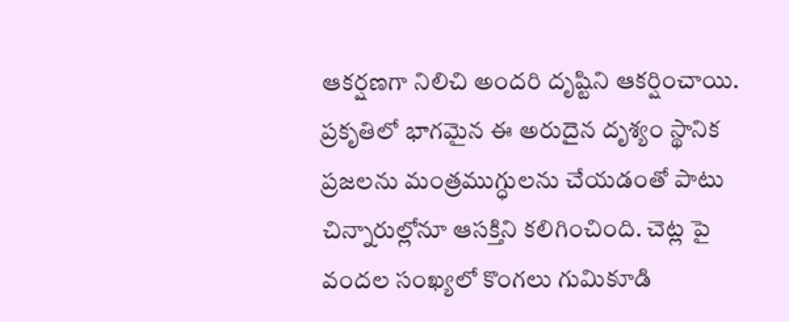ఆకర్షణగా నిలిచి అందరి దృష్టిని ఆకర్షించాయి. ప్రకృతిలో భాగమైన ఈ అరుదైన దృశ్యం స్థానిక ప్రజలను మంత్రముగ్ధులను చేయడంతో పాటు చిన్నారుల్లోనూ ఆసక్తిని కలిగించింది. చెట్ల పై వందల సంఖ్యలో కొంగలు గుమికూడి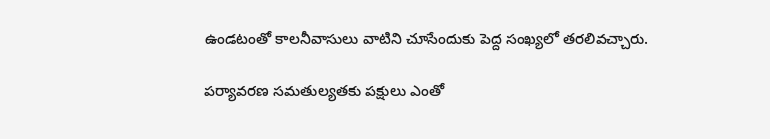ఉండటంతో కాలనీవాసులు వాటిని చూసేందుకు పెద్ద సంఖ్యలో తరలివచ్చారు.

పర్యావరణ సమతుల్యతకు పక్షులు ఎంతో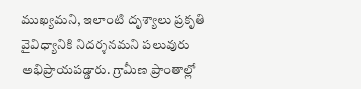ముఖ్యమని, ఇలాంటి దృశ్యాలు ప్రకృతి వైవిధ్యానికి నిదర్శనమని పలువురు అభిప్రాయపడ్డారు. గ్రామీణ ప్రాంతాల్లో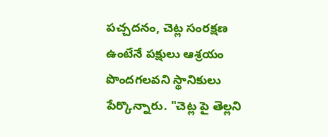పచ్చదనం, చెట్ల సంరక్షణ ఉంటేనే పక్షులు ఆశ్రయం పొందగలవని స్థానికులు పేర్కొన్నారు. "చెట్ల పై తెల్లని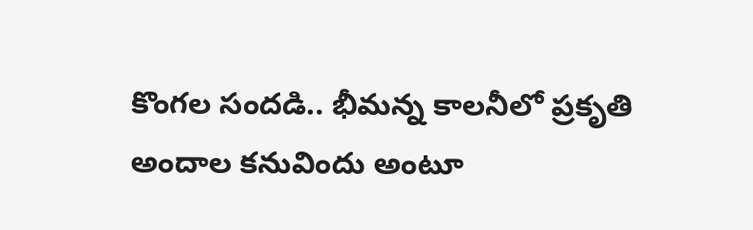కొంగల సందడి.. భీమన్న కాలనీలో ప్రకృతి అందాల కనువిందు అంటూ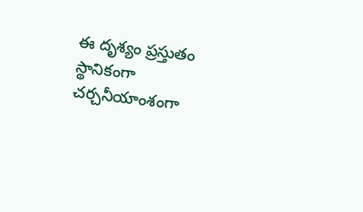ఈ దృశ్యం ప్రస్తుతం స్థానికంగా చర్చనీయాంశంగా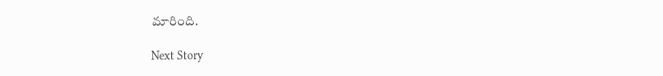మారింది.

Next Story